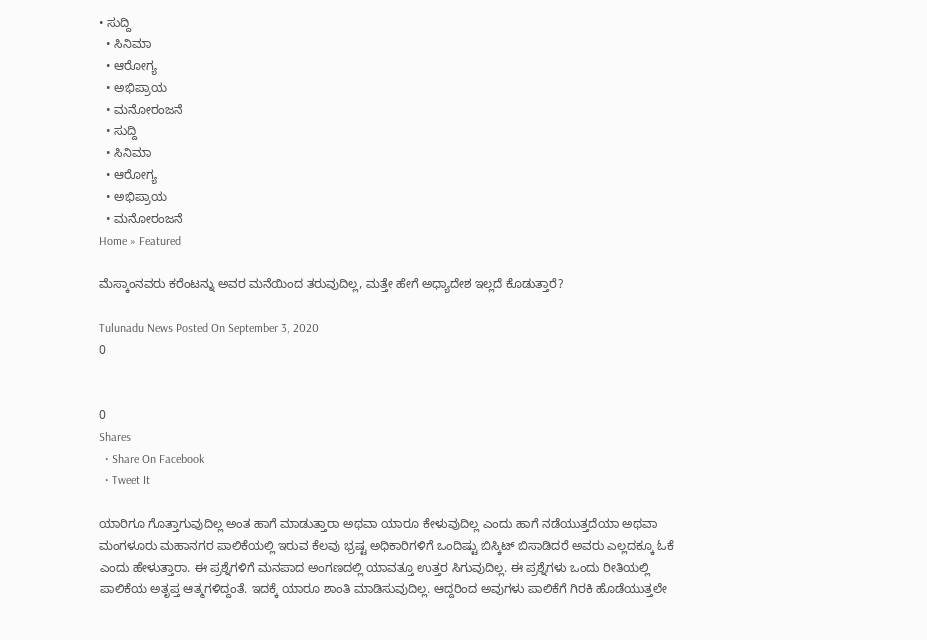• ಸುದ್ದಿ
  • ಸಿನಿಮಾ
  • ಆರೋಗ್ಯ
  • ಅಭಿಪ್ರಾಯ
  • ಮನೋರಂಜನೆ
  • ಸುದ್ದಿ
  • ಸಿನಿಮಾ
  • ಆರೋಗ್ಯ
  • ಅಭಿಪ್ರಾಯ
  • ಮನೋರಂಜನೆ
Home » Featured

ಮೆಸ್ಕಾಂನವರು ಕರೆಂಟನ್ನು ಅವರ ಮನೆಯಿಂದ ತರುವುದಿಲ್ಲ, ಮತ್ತೇ ಹೇಗೆ ಅಧ್ಯಾದೇಶ ಇಲ್ಲದೆ ಕೊಡುತ್ತಾರೆ?

Tulunadu News Posted On September 3, 2020
0


0
Shares
  • Share On Facebook
  • Tweet It

ಯಾರಿಗೂ ಗೊತ್ತಾಗುವುದಿಲ್ಲ ಅಂತ ಹಾಗೆ ಮಾಡುತ್ತಾರಾ ಅಥವಾ ಯಾರೂ ಕೇಳುವುದಿಲ್ಲ ಎಂದು ಹಾಗೆ ನಡೆಯುತ್ತದೆಯಾ ಅಥವಾ ಮಂಗಳೂರು ಮಹಾನಗರ ಪಾಲಿಕೆಯಲ್ಲಿ ಇರುವ ಕೆಲವು ಭ್ರಷ್ಟ ಅಧಿಕಾರಿಗಳಿಗೆ ಒಂದಿಷ್ಟು ಬಿಸ್ಕಿಟ್ ಬಿಸಾಡಿದರೆ ಅವರು ಎಲ್ಲದಕ್ಕೂ ಓಕೆ ಎಂದು ಹೇಳುತ್ತಾರಾ. ಈ ಪ್ರಶ್ನೆಗಳಿಗೆ ಮನಪಾದ ಅಂಗಣದಲ್ಲಿ ಯಾವತ್ತೂ ಉತ್ತರ ಸಿಗುವುದಿಲ್ಲ. ಈ ಪ್ರಶ್ನೆಗಳು ಒಂದು ರೀತಿಯಲ್ಲಿ ಪಾಲಿಕೆಯ ಅತೃಪ್ತ ಆತ್ಮಗಳಿದ್ದಂತೆ. ಇದಕ್ಕೆ ಯಾರೂ ಶಾಂತಿ ಮಾಡಿಸುವುದಿಲ್ಲ. ಆದ್ದರಿಂದ ಅವುಗಳು ಪಾಲಿಕೆಗೆ ಗಿರಕಿ ಹೊಡೆಯುತ್ತಲೇ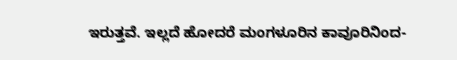ಇರುತ್ತವೆ. ಇಲ್ಲದೆ ಹೋದರೆ ಮಂಗಳೂರಿನ ಕಾವೂರಿನಿಂದ-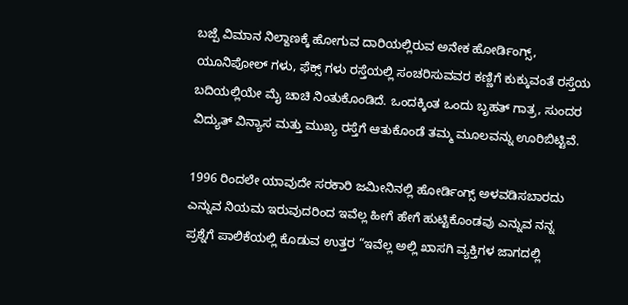ಬಜ್ಪೆ ವಿಮಾನ ನಿಲ್ದಾಣಕ್ಕೆ ಹೋಗುವ ದಾರಿಯಲ್ಲಿರುವ ಅನೇಕ ಹೋರ್ಡಿಂಗ್ಸ್, ಯೂನಿಪೋಲ್ ಗಳು, ಫೆಕ್ಸ್ ಗಳು ರಸ್ತೆಯಲ್ಲಿ ಸಂಚರಿಸುವವರ ಕಣ್ಣಿಗೆ ಕುಕ್ಕುವಂತೆ ರಸ್ತೆಯ ಬದಿಯಲ್ಲಿಯೇ ಮೈ ಚಾಚಿ ನಿಂತುಕೊಂಡಿದೆ. ಒಂದಕ್ಕಿಂತ ಒಂದು ಬೃಹತ್ ಗಾತ್ರ, ಸುಂದರ ವಿದ್ಯುತ್ ವಿನ್ಯಾಸ ಮತ್ತು ಮುಖ್ಯ ರಸ್ತೆಗೆ ಆತುಕೊಂಡೆ ತಮ್ಮ ಮೂಲವನ್ನು ಊರಿಬಿಟ್ಟಿವೆ.

1996 ರಿಂದಲೇ ಯಾವುದೇ ಸರಕಾರಿ ಜಮೀನಿನಲ್ಲಿ ಹೋರ್ಡಿಂಗ್ಸ್ ಅಳವಡಿಸಬಾರದು ಎನ್ನುವ ನಿಯಮ ಇರುವುದರಿಂದ ಇವೆಲ್ಲ ಹೀಗೆ ಹೇಗೆ ಹುಟ್ಟಿಕೊಂಡವು ಎನ್ನುವ ನನ್ನ ಪ್ರಶ್ನೆಗೆ ಪಾಲಿಕೆಯಲ್ಲಿ ಕೊಡುವ ಉತ್ತರ “ಇವೆಲ್ಲ ಅಲ್ಲಿ ಖಾಸಗಿ ವ್ಯಕ್ತಿಗಳ ಜಾಗದಲ್ಲಿ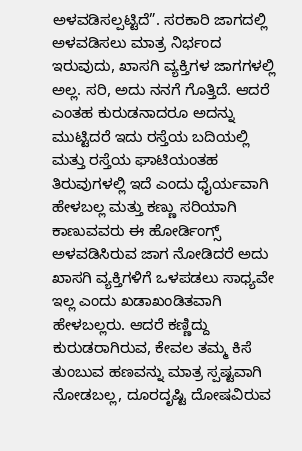ಅಳವಡಿಸಲ್ಪಟ್ಟಿದೆ”. ಸರಕಾರಿ ಜಾಗದಲ್ಲಿ ಅಳವಡಿಸಲು ಮಾತ್ರ ನಿರ್ಭಂದ ಇರುವುದು, ಖಾಸಗಿ ವ್ಯಕ್ತಿಗಳ ಜಾಗಗಳಲ್ಲಿ ಅಲ್ಲ. ಸರಿ, ಅದು ನನಗೆ ಗೊತ್ತಿದೆ. ಆದರೆ ಎಂತಹ ಕುರುಡನಾದರೂ ಅದನ್ನು ಮುಟ್ಟಿದರೆ ಇದು ರಸ್ತೆಯ ಬದಿಯಲ್ಲಿ ಮತ್ತು ರಸ್ತೆಯ ಘಾಟಿಯಂತಹ ತಿರುವುಗಳಲ್ಲಿ ಇದೆ ಎಂದು ಧೈರ್ಯವಾಗಿ ಹೇಳಬಲ್ಲ ಮತ್ತು ಕಣ್ಣು ಸರಿಯಾಗಿ ಕಾಣುವವರು ಈ ಹೋರ್ಡಿಂಗ್ಸ್ ಅಳವಡಿಸಿರುವ ಜಾಗ ನೋಡಿದರೆ ಅದು ಖಾಸಗಿ ವ್ಯಕ್ತಿಗಳಿಗೆ ಒಳಪಡಲು ಸಾಧ್ಯವೇ ಇಲ್ಲ ಎಂದು ಖಡಾಖಂಡಿತವಾಗಿ ಹೇಳಬಲ್ಲರು. ಆದರೆ ಕಣ್ಣಿದ್ದು ಕುರುಡರಾಗಿರುವ, ಕೇವಲ ತಮ್ಮ ಕಿಸೆ ತುಂಬುವ ಹಣವನ್ನು ಮಾತ್ರ ಸ್ಪಷ್ಟವಾಗಿ ನೋಡಬಲ್ಲ, ದೂರದೃಷ್ಟಿ ದೋಷವಿರುವ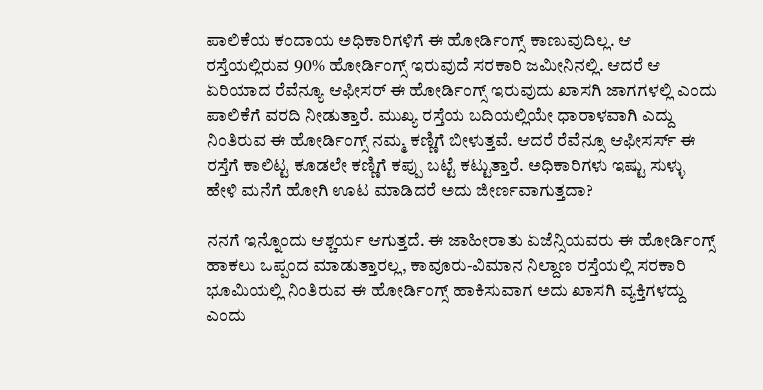ಪಾಲಿಕೆಯ ಕಂದಾಯ ಅಧಿಕಾರಿಗಳಿಗೆ ಈ ಹೋರ್ಡಿಂಗ್ಸ್ ಕಾಣುವುದಿಲ್ಲ. ಆ ರಸ್ತೆಯಲ್ಲಿರುವ 90% ಹೋರ್ಡಿಂಗ್ಸ್ ಇರುವುದೆ ಸರಕಾರಿ ಜಮೀನಿನಲ್ಲಿ. ಆದರೆ ಆ ಏರಿಯಾದ ರೆವೆನ್ಯೂ ಆಫೀಸರ್ ಈ ಹೋರ್ಡಿಂಗ್ಸ್ ಇರುವುದು ಖಾಸಗಿ ಜಾಗಗಳಲ್ಲಿ ಎಂದು ಪಾಲಿಕೆಗೆ ವರದಿ ನೀಡುತ್ತಾರೆ. ಮುಖ್ಯ ರಸ್ತೆಯ ಬದಿಯಲ್ಲಿಯೇ ಧಾರಾಳವಾಗಿ ಎದ್ದು ನಿಂತಿರುವ ಈ ಹೋರ್ಡಿಂಗ್ಸ್ ನಮ್ಮ ಕಣ್ಣಿಗೆ ಬೀಳುತ್ತವೆ. ಆದರೆ ರೆವೆನ್ಸೂ ಆಫೀಸರ್ಸ್ ಈ ರಸ್ತೆಗೆ ಕಾಲಿಟ್ಟ ಕೂಡಲೇ ಕಣ್ಣಿಗೆ ಕಪ್ಪು ಬಟ್ಟೆ ಕಟ್ಟುತ್ತಾರೆ. ಅಧಿಕಾರಿಗಳು ಇಷ್ಟು ಸುಳ್ಳು ಹೇಳಿ ಮನೆಗೆ ಹೋಗಿ ಊಟ ಮಾಡಿದರೆ ಅದು ಜೀರ್ಣವಾಗುತ್ತದಾ?

ನನಗೆ ಇನ್ನೊಂದು ಆಶ್ಚರ್ಯ ಆಗುತ್ತದೆ. ಈ ಜಾಹೀರಾತು ಏಜೆನ್ಸಿಯವರು ಈ ಹೋರ್ಡಿಂಗ್ಸ್ ಹಾಕಲು ಒಪ್ಪಂದ ಮಾಡುತ್ತಾರಲ್ಲ, ಕಾವೂರು-ವಿಮಾನ ನಿಲ್ದಾಣ ರಸ್ತೆಯಲ್ಲಿ ಸರಕಾರಿ ಭೂಮಿಯಲ್ಲಿ ನಿಂತಿರುವ ಈ ಹೋರ್ಡಿಂಗ್ಸ್ ಹಾಕಿಸುವಾಗ ಅದು ಖಾಸಗಿ ವ್ಯಕ್ತಿಗಳದ್ದು ಎಂದು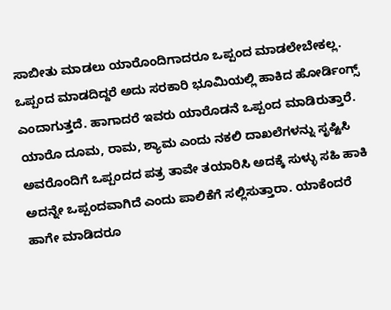ಸಾಬೀತು ಮಾಡಲು ಯಾರೊಂದಿಗಾದರೂ ಒಪ್ಪಂದ ಮಾಡಲೇಬೇಕಲ್ಲ. ಒಪ್ಪಂದ ಮಾಡದಿದ್ದರೆ ಅದು ಸರಕಾರಿ ಭೂಮಿಯಲ್ಲಿ ಹಾಕಿದ ಹೋರ್ಡಿಂಗ್ಸ್ ಎಂದಾಗುತ್ತದೆ. ಹಾಗಾದರೆ ಇವರು ಯಾರೊಡನೆ ಒಪ್ಪಂದ ಮಾಡಿರುತ್ತಾರೆ. ಯಾರೊ ದೂಮ, ರಾಮ, ಶ್ಯಾಮ ಎಂದು ನಕಲಿ ದಾಖಲೆಗಳನ್ನು ಸೃಷ್ಟಿಸಿ ಅವರೊಂದಿಗೆ ಒಪ್ಪಂದದ ಪತ್ರ ತಾವೇ ತಯಾರಿಸಿ ಅದಕ್ಕೆ ಸುಳ್ಳು ಸಹಿ ಹಾಕಿ ಅದನ್ನೇ ಒಪ್ಪಂದವಾಗಿದೆ ಎಂದು ಪಾಲಿಕೆಗೆ ಸಲ್ಲಿಸುತ್ತಾರಾ. ಯಾಕೆಂದರೆ ಹಾಗೇ ಮಾಡಿದರೂ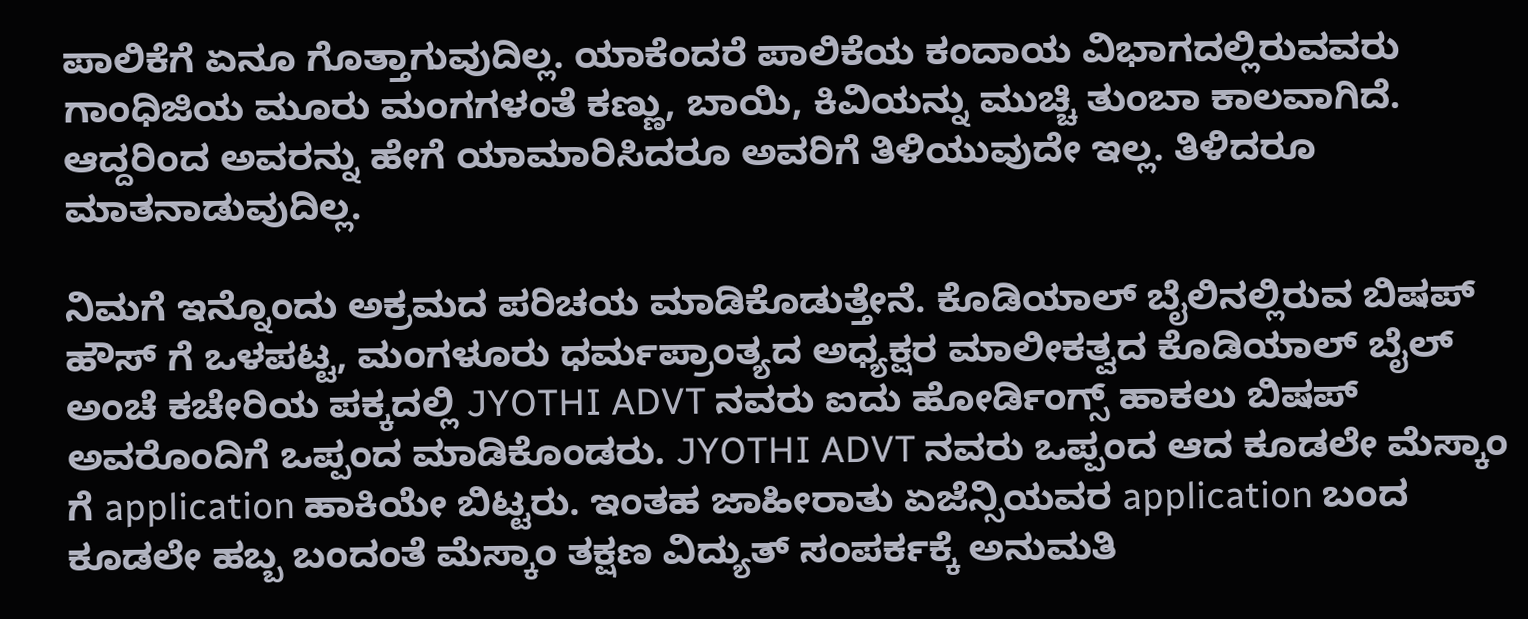ಪಾಲಿಕೆಗೆ ಏನೂ ಗೊತ್ತಾಗುವುದಿಲ್ಲ. ಯಾಕೆಂದರೆ ಪಾಲಿಕೆಯ ಕಂದಾಯ ವಿಭಾಗದಲ್ಲಿರುವವರು ಗಾಂಧಿಜಿಯ ಮೂರು ಮಂಗಗಳಂತೆ ಕಣ್ಣು, ಬಾಯಿ, ಕಿವಿಯನ್ನು ಮುಚ್ಚಿ ತುಂಬಾ ಕಾಲವಾಗಿದೆ. ಆದ್ದರಿಂದ ಅವರನ್ನು ಹೇಗೆ ಯಾಮಾರಿಸಿದರೂ ಅವರಿಗೆ ತಿಳಿಯುವುದೇ ಇಲ್ಲ. ತಿಳಿದರೂ ಮಾತನಾಡುವುದಿಲ್ಲ.

ನಿಮಗೆ ಇನ್ನೊಂದು ಅಕ್ರಮದ ಪರಿಚಯ ಮಾಡಿಕೊಡುತ್ತೇನೆ. ಕೊಡಿಯಾಲ್ ಬೈಲಿನಲ್ಲಿರುವ ಬಿಷಪ್ ಹೌಸ್ ಗೆ ಒಳಪಟ್ಟ, ಮಂಗಳೂರು ಧರ್ಮಪ್ರಾಂತ್ಯದ ಅಧ್ಯಕ್ಷರ ಮಾಲೀಕತ್ವದ ಕೊಡಿಯಾಲ್ ಬೈಲ್ ಅಂಚೆ ಕಚೇರಿಯ ಪಕ್ಕದಲ್ಲಿ JYOTHI ADVT ನವರು ಐದು ಹೋರ್ಡಿಂಗ್ಸ್ ಹಾಕಲು ಬಿಷಪ್ ಅವರೊಂದಿಗೆ ಒಪ್ಪಂದ ಮಾಡಿಕೊಂಡರು. JYOTHI ADVT ನವರು ಒಪ್ಪಂದ ಆದ ಕೂಡಲೇ ಮೆಸ್ಕಾಂ ಗೆ application ಹಾಕಿಯೇ ಬಿಟ್ಟರು. ಇಂತಹ ಜಾಹೀರಾತು ಏಜೆನ್ಸಿಯವರ application ಬಂದ ಕೂಡಲೇ ಹಬ್ಬ ಬಂದಂತೆ ಮೆಸ್ಕಾಂ ತಕ್ಷಣ ವಿದ್ಯುತ್ ಸಂಪರ್ಕಕ್ಕೆ ಅನುಮತಿ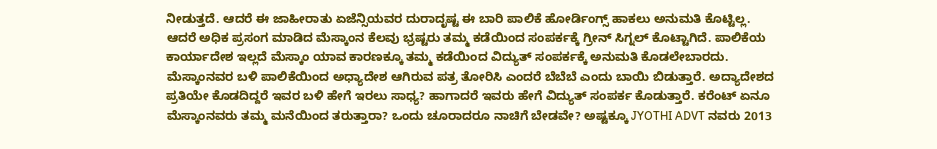ನೀಡುತ್ತದೆ. ಆದರೆ ಈ ಜಾಹೀರಾತು ಏಜೆನ್ಸಿಯವರ ದುರಾದೃಷ್ಟ ಈ ಬಾರಿ ಪಾಲಿಕೆ ಹೋರ್ಡಿಂಗ್ಸ್ ಹಾಕಲು ಅನುಮತಿ ಕೊಟ್ಟಿಲ್ಲ. ಆದರೆ ಅಧಿಕ ಪ್ರಸಂಗ ಮಾಡಿದ ಮೆಸ್ಕಾಂನ ಕೆಲವು ಭ್ರಷ್ಟರು ತಮ್ಮ ಕಡೆಯಿಂದ ಸಂಪರ್ಕಕ್ಕೆ ಗ್ರೀನ್ ಸಿಗ್ನಲ್ ಕೊಟ್ಟಾಗಿದೆ. ಪಾಲಿಕೆಯ ಕಾರ್ಯಾದೇಶ ಇಲ್ಲದೆ ಮೆಸ್ಕಾಂ ಯಾವ ಕಾರಣಕ್ಕೂ ತಮ್ಮ ಕಡೆಯಿಂದ ವಿದ್ಯುತ್ ಸಂಪರ್ಕಕ್ಕೆ ಅನುಮತಿ ಕೊಡಲೇಬಾರದು. ಮೆಸ್ಕಾಂನವರ ಬಳಿ ಪಾಲಿಕೆಯಿಂದ ಅಧ್ಯಾದೇಶ ಆಗಿರುವ ಪತ್ರ ತೋರಿಸಿ ಎಂದರೆ ಬೆಬೆಬೆ ಎಂದು ಬಾಯಿ ಬಿಡುತ್ತಾರೆ. ಅದ್ಯಾದೇಶದ ಪ್ರತಿಯೇ ಕೊಡದಿದ್ದರೆ ಇವರ ಬಳಿ ಹೇಗೆ ಇರಲು ಸಾಧ್ಯ? ಹಾಗಾದರೆ ಇವರು ಹೇಗೆ ವಿದ್ಯುತ್ ಸಂಪರ್ಕ ಕೊಡುತ್ತಾರೆ. ಕರೆಂಟ್ ಏನೂ ಮೆಸ್ಕಾಂನವರು ತಮ್ಮ ಮನೆಯಿಂದ ತರುತ್ತಾರಾ? ಒಂದು ಚೂರಾದರೂ ನಾಚಿಗೆ ಬೇಡವೇ? ಅಷ್ಟಕ್ಕೂ JYOTHI ADVT ನವರು 2013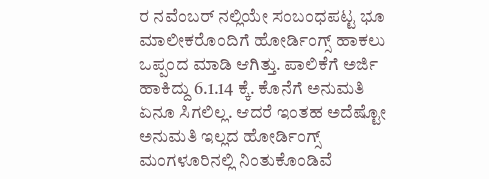ರ ನವೆಂಬರ್ ನಲ್ಲಿಯೇ ಸಂಬಂಧಪಟ್ಟ ಭೂ ಮಾಲೀಕರೊಂದಿಗೆ ಹೋರ್ಡಿಂಗ್ಸ್ ಹಾಕಲು ಒಪ್ಪಂದ ಮಾಡಿ ಆಗಿತ್ತು. ಪಾಲಿಕೆಗೆ ಅರ್ಜಿ ಹಾಕಿದ್ದು 6.1.14 ಕ್ಕೆ. ಕೊನೆಗೆ ಅನುಮತಿ ಏನೂ ಸಿಗಲಿಲ್ಲ. ಆದರೆ ಇಂತಹ ಅದೆಷ್ಟೋ ಅನುಮತಿ ಇಲ್ಲದ ಹೋರ್ಡಿಂಗ್ಸ್ ಮಂಗಳೂರಿನಲ್ಲಿ ನಿಂತುಕೊಂಡಿವೆ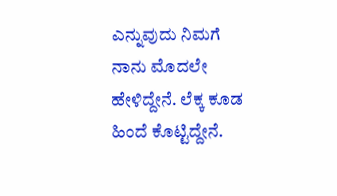ಎನ್ನುವುದು ನಿಮಗೆ ನಾನು ಮೊದಲೇ ಹೇಳಿದ್ದೇನೆ. ಲೆಕ್ಕ ಕೂಡ ಹಿಂದೆ ಕೊಟ್ಟಿದ್ದೇನೆ.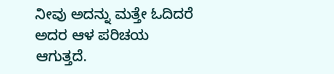ನೀವು ಅದನ್ನು ಮತ್ತೇ ಓದಿದರೆ ಅದರ ಆಳ ಪರಿಚಯ ಆಗುತ್ತದೆ.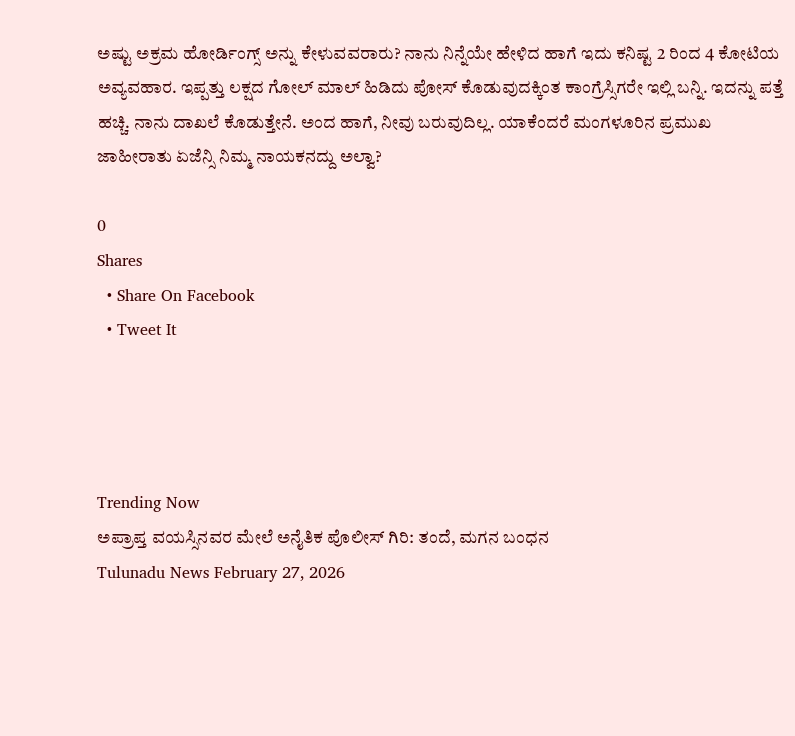ಅಷ್ಟು ಅಕ್ರಮ ಹೋರ್ಡಿಂಗ್ಸ್ ಅನ್ನು ಕೇಳುವವರಾರು? ನಾನು ನಿನ್ನೆಯೇ ಹೇಳಿದ ಹಾಗೆ ಇದು ಕನಿಷ್ಟ 2 ರಿಂದ 4 ಕೋಟಿಯ ಅವ್ಯವಹಾರ. ಇಪ್ಪತ್ತು ಲಕ್ಷದ ಗೋಲ್ ಮಾಲ್ ಹಿಡಿದು ಪೋಸ್ ಕೊಡುವುದಕ್ಕಿಂತ ಕಾಂಗ್ರೆಸ್ಸಿಗರೇ ಇಲ್ಲಿ ಬನ್ನಿ. ಇದನ್ನು ಪತ್ತೆ ಹಚ್ಚಿ. ನಾನು ದಾಖಲೆ ಕೊಡುತ್ತೇನೆ. ಅಂದ ಹಾಗೆ, ನೀವು ಬರುವುದಿಲ್ಲ. ಯಾಕೆಂದರೆ ಮಂಗಳೂರಿನ ಪ್ರಮುಖ ಜಾಹೀರಾತು ಏಜೆನ್ಸಿ ನಿಮ್ಮ ನಾಯಕನದ್ದು ಅಲ್ವಾ?

0
Shares
  • Share On Facebook
  • Tweet It




Trending Now
ಅಪ್ರಾಪ್ತ ವಯಸ್ಸಿನವರ ಮೇಲೆ ಅನೈತಿಕ ಪೊಲೀಸ್ ಗಿರಿ: ತಂದೆ, ಮಗನ ಬಂಧನ
Tulunadu News February 27, 2026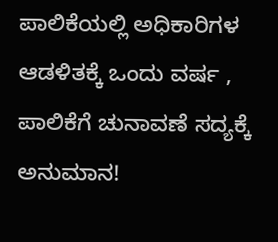ಪಾಲಿಕೆಯಲ್ಲಿ ಅಧಿಕಾರಿಗಳ ಆಡಳಿತಕ್ಕೆ ಒಂದು ವರ್ಷ , ಪಾಲಿಕೆಗೆ ಚುನಾವಣೆ ಸದ್ಯಕ್ಕೆ ಅನುಮಾನ!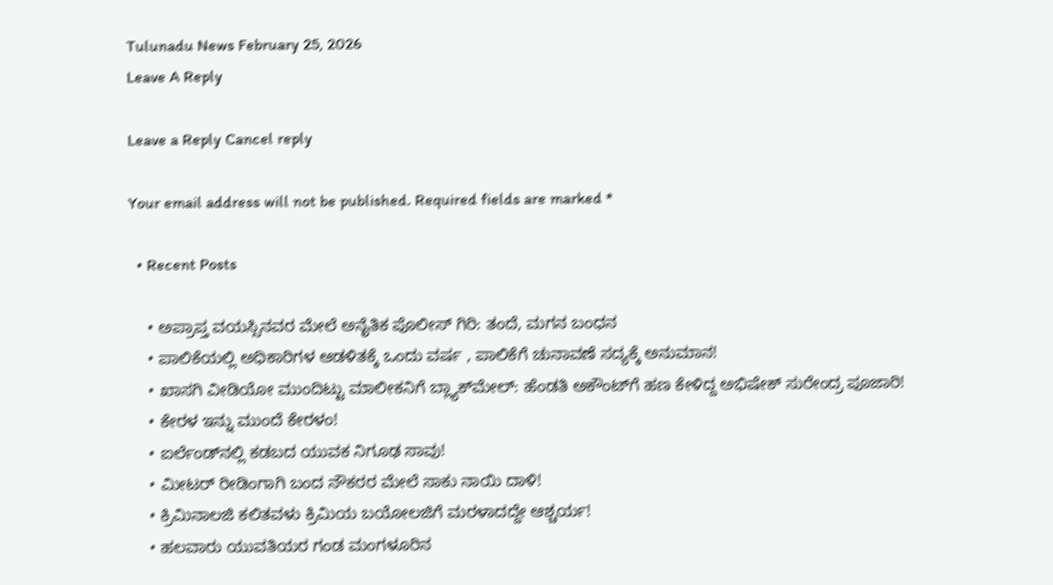Tulunadu News February 25, 2026
Leave A Reply

Leave a Reply Cancel reply

Your email address will not be published. Required fields are marked *

  • Recent Posts

    • ಅಪ್ರಾಪ್ತ ವಯಸ್ಸಿನವರ ಮೇಲೆ ಅನೈತಿಕ ಪೊಲೀಸ್ ಗಿರಿ: ತಂದೆ, ಮಗನ ಬಂಧನ
    • ಪಾಲಿಕೆಯಲ್ಲಿ ಅಧಿಕಾರಿಗಳ ಆಡಳಿತಕ್ಕೆ ಒಂದು ವರ್ಷ , ಪಾಲಿಕೆಗೆ ಚುನಾವಣೆ ಸದ್ಯಕ್ಕೆ ಅನುಮಾನ!
    • ಖಾಸಗಿ ವೀಡಿಯೋ ಮುಂದಿಟ್ಟು ಮಾಲೀಕನಿಗೆ ಬ್ಲ್ಯಾಕ್‌ಮೇಲ್: ಹೆಂಡತಿ ಅಕೌಂಟ್‌ಗೆ ಹಣ ಕೇಳಿದ್ದ ಅಭಿಷೇಕ್ ಸುರೇಂದ್ರ ಪೂಜಾರಿ!
    • ಕೇರಳ ಇನ್ನು ಮುಂದೆ ಕೇರಳಂ!
    • ಐರ್ಲೆಂಡ್‌ನಲ್ಲಿ ಕಡಬದ ಯುವಕ ನಿಗೂಢ ಸಾವು!
    • ಮೀಟರ್ ರೀಡಿಂಗಾಗಿ ಬಂದ ನೌಕರರ ಮೇಲೆ ಸಾಕು ನಾಯಿ ದಾಳಿ!
    • ಕ್ರಿಮಿನಾಲಜಿ ಕಲಿತವಳು ಕ್ರಿಮಿಯ ಬಯೋಲಜಿಗೆ ಮರಳಾದದ್ದೇ ಆಶ್ಚರ್ಯ!
    • ಹಲವಾರು ಯುವತಿಯರ ಗಂಡ ಮಂಗಳೂರಿನ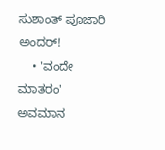ಸುಶಾಂತ್ ಪೂಜಾರಿ ಅಂದರ್!
    • 'ವಂದೇ ಮಾತರಂ' ಅವಮಾನ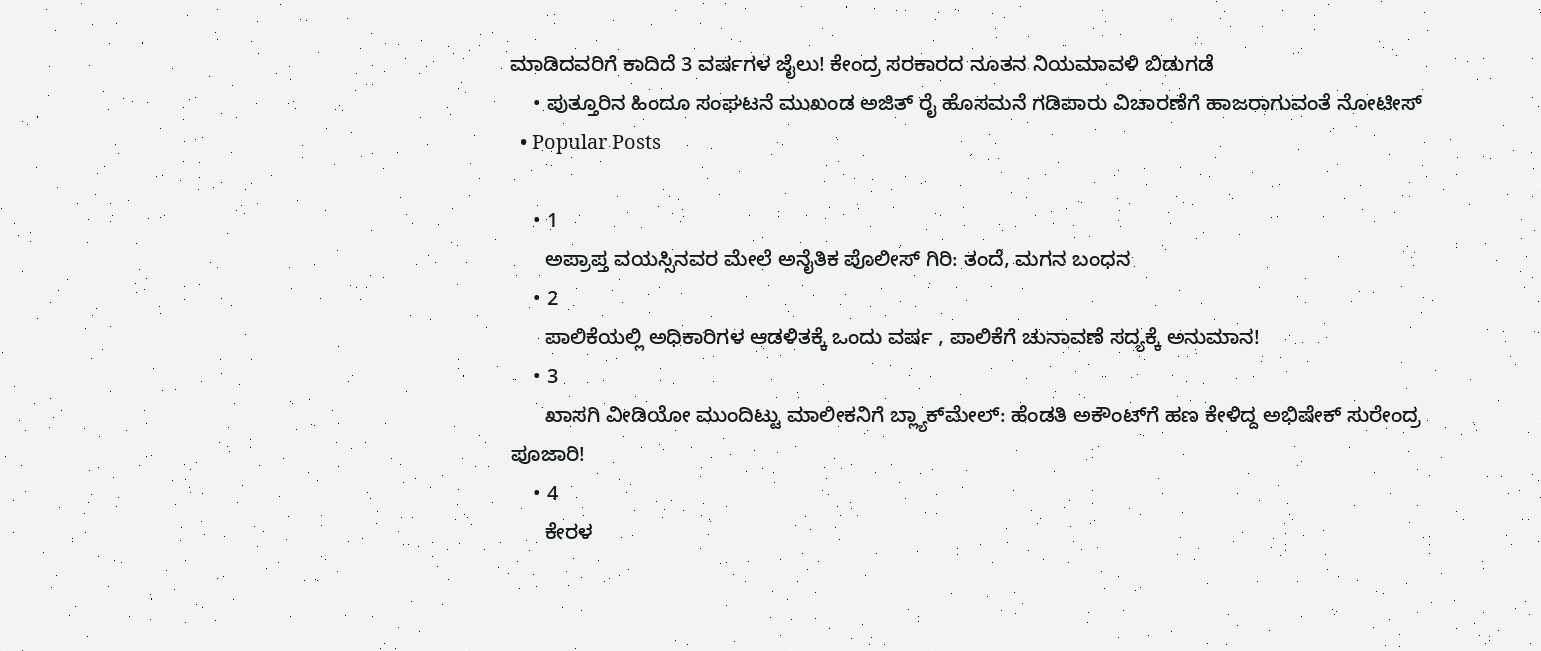ಮಾಡಿದವರಿಗೆ ಕಾದಿದೆ 3 ವರ್ಷಗಳ ಜೈಲು! ಕೇಂದ್ರ ಸರಕಾರದ ನೂತನ ನಿಯಮಾವಳಿ ಬಿಡುಗಡೆ
    • ಪುತ್ತೂರಿನ ಹಿಂದೂ ಸಂಘಟನೆ ಮುಖಂಡ ಅಜಿತ್ ರೈ ಹೊಸಮನೆ ಗಡಿಪಾರು ವಿಚಾರಣೆಗೆ ಹಾಜರಾಗುವಂತೆ ನೋಟೀಸ್
  • Popular Posts

    • 1
      ಅಪ್ರಾಪ್ತ ವಯಸ್ಸಿನವರ ಮೇಲೆ ಅನೈತಿಕ ಪೊಲೀಸ್ ಗಿರಿ: ತಂದೆ, ಮಗನ ಬಂಧನ
    • 2
      ಪಾಲಿಕೆಯಲ್ಲಿ ಅಧಿಕಾರಿಗಳ ಆಡಳಿತಕ್ಕೆ ಒಂದು ವರ್ಷ , ಪಾಲಿಕೆಗೆ ಚುನಾವಣೆ ಸದ್ಯಕ್ಕೆ ಅನುಮಾನ!
    • 3
      ಖಾಸಗಿ ವೀಡಿಯೋ ಮುಂದಿಟ್ಟು ಮಾಲೀಕನಿಗೆ ಬ್ಲ್ಯಾಕ್‌ಮೇಲ್: ಹೆಂಡತಿ ಅಕೌಂಟ್‌ಗೆ ಹಣ ಕೇಳಿದ್ದ ಅಭಿಷೇಕ್ ಸುರೇಂದ್ರ ಪೂಜಾರಿ!
    • 4
      ಕೇರಳ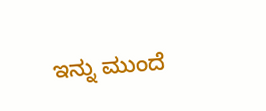ಇನ್ನು ಮುಂದೆ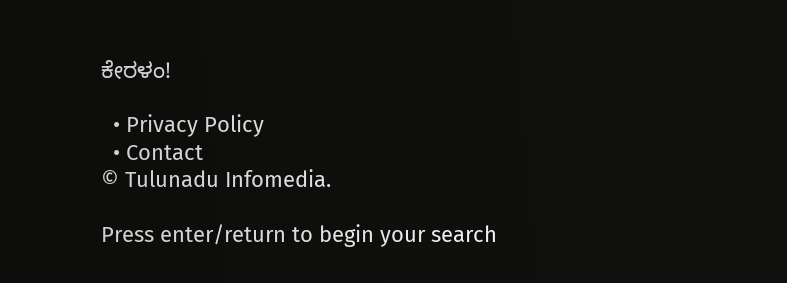ಕೇರಳಂ!

  • Privacy Policy
  • Contact
© Tulunadu Infomedia.

Press enter/return to begin your search